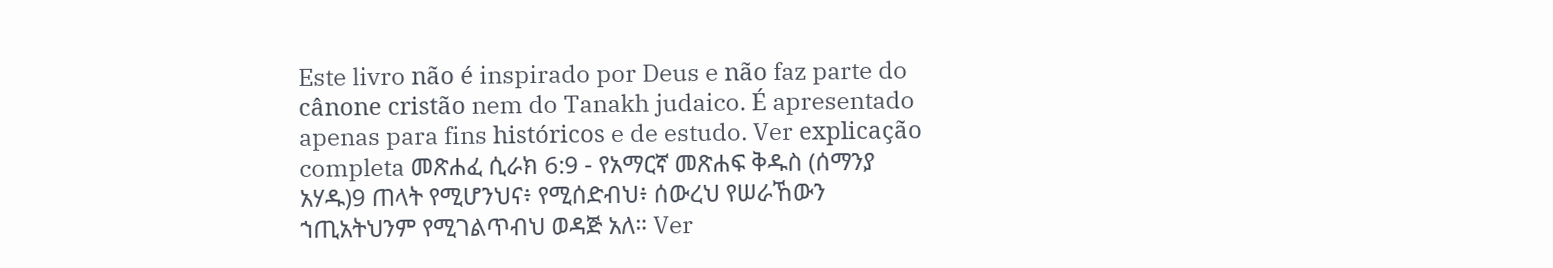Este livro não é inspirado por Deus e não faz parte do cânone cristão nem do Tanakh judaico. É apresentado apenas para fins históricos e de estudo. Ver explicação completa መጽሐፈ ሲራክ 6:9 - የአማርኛ መጽሐፍ ቅዱስ (ሰማንያ አሃዱ)9 ጠላት የሚሆንህና፥ የሚሰድብህ፥ ሰውረህ የሠራኸውን ኀጢአትህንም የሚገልጥብህ ወዳጅ አለ። Ver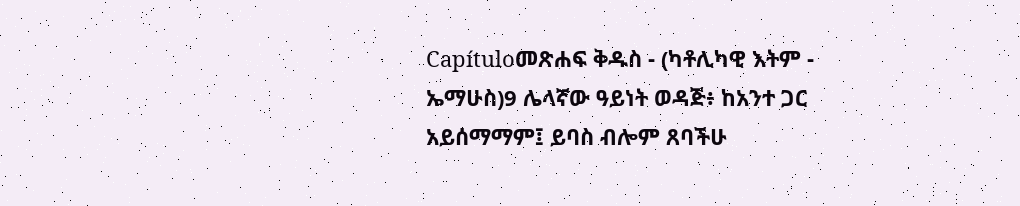Capítuloመጽሐፍ ቅዱስ - (ካቶሊካዊ እትም - ኤማሁስ)9 ሌላኛው ዓይነት ወዳጅ፥ ከአንተ ጋር አይሰማማም፤ ይባስ ብሎም ጸባችሁ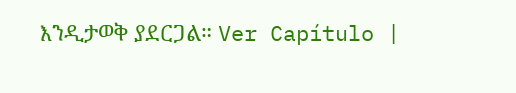እንዲታወቅ ያደርጋል። Ver Capítulo |